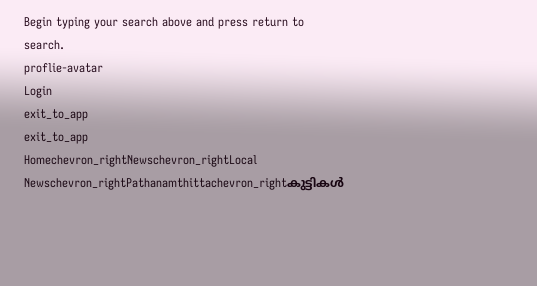Begin typing your search above and press return to search.
proflie-avatar
Login
exit_to_app
exit_to_app
Homechevron_rightNewschevron_rightLocal Newschevron_rightPathanamthittachevron_rightകുട്ടികൾ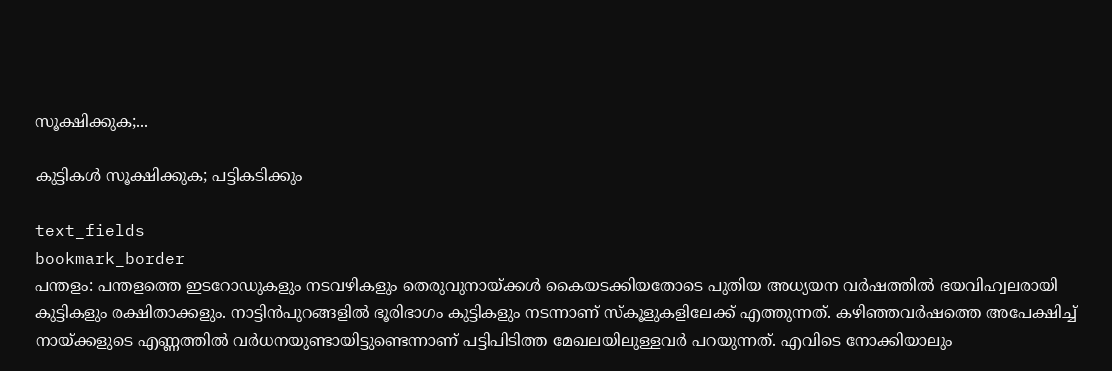സൂക്ഷിക്കുക;...

കുട്ടികൾ സൂക്ഷിക്കുക; പട്ടികടിക്കും

text_fields
bookmark_border
പന്തളം: പന്തളത്തെ ഇടറോഡുകളും നടവഴികളും തെരുവുനായ്ക്കൾ കൈയടക്കിയതോടെ പുതിയ അധ്യയന വർഷത്തിൽ ഭയവിഹ്വലരായി കുട്ടികളും രക്ഷിതാക്കളും. നാട്ടിൻപുറങ്ങളിൽ ഭൂരിഭാഗം കുട്ടികളും നടന്നാണ് സ്കൂളുകളിലേക്ക്‌ എത്തുന്നത്. കഴിഞ്ഞവർഷത്തെ അപേക്ഷിച്ച് നായ്ക്കളുടെ എണ്ണത്തിൽ വർധനയുണ്ടായിട്ടുണ്ടെന്നാണ് പട്ടിപിടിത്ത മേഖലയിലുള്ളവർ പറയുന്നത്. എവിടെ നോക്കിയാലും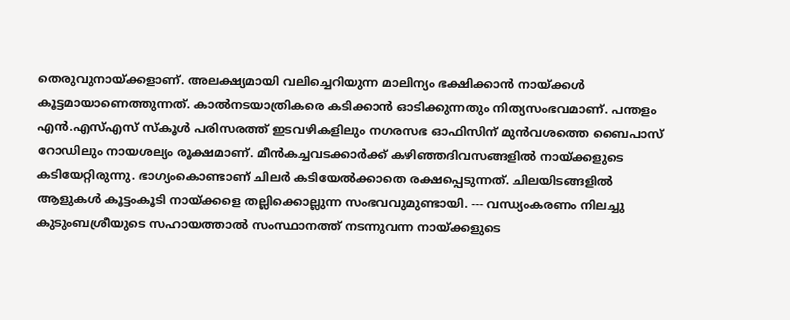തെരുവുനായ്ക്കളാണ്. അലക്ഷ്യമായി വലിച്ചെറിയുന്ന മാലിന്യം ഭക്ഷിക്കാൻ നായ്ക്കൾ കൂട്ടമായാണെത്തുന്നത്. കാൽനടയാത്രികരെ കടിക്കാൻ ഓടിക്കുന്നതും നിത്യസംഭവമാണ്. പന്തളം എൻ.എസ്എസ് സ്കൂൾ പരിസരത്ത് ഇടവഴികളിലും നഗരസഭ ഓഫിസിന് മുൻവശത്തെ ബൈപാസ് റോഡിലും നായശല്യം രൂക്ഷമാണ്. മീൻകച്ചവടക്കാർക്ക് കഴിഞ്ഞദിവസങ്ങളിൽ നായ്ക്കളുടെ കടിയേറ്റിരുന്നു. ഭാഗ്യംകൊണ്ടാണ് ചിലർ കടിയേൽക്കാതെ രക്ഷപ്പെടുന്നത്. ചിലയിടങ്ങളിൽ ആളുകൾ കൂട്ടംകൂടി നായ്ക്കളെ തല്ലിക്കൊല്ലുന്ന സംഭവവുമുണ്ടായി. --- വന്ധ്യംകരണം നിലച്ചു കുടുംബശ്രീയുടെ സഹായത്താൽ സംസ്ഥാനത്ത് നടന്നുവന്ന നായ്ക്കളുടെ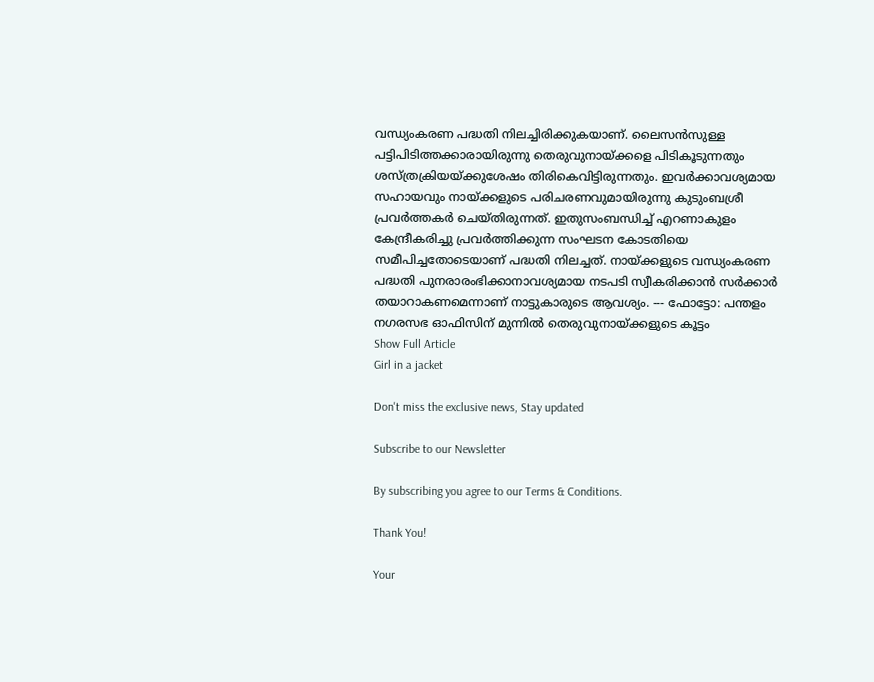വന്ധ്യംകരണ പദ്ധതി നിലച്ചിരിക്കുകയാണ്. ലൈസൻസുള്ള പട്ടിപിടിത്തക്കാരായിരുന്നു തെരുവുനായ്ക്കളെ പിടികൂടുന്നതും ശസ്ത്രക്രിയയ്ക്കുശേഷം തിരികെവിട്ടിരുന്നതും. ഇവർക്കാവശ്യമായ സഹായവും നായ്ക്കളുടെ പരിചരണവുമായിരുന്നു കുടുംബശ്രീ പ്രവർത്തകർ ചെയ്തിരുന്നത്. ഇതുസംബന്ധിച്ച് എറണാകുളം കേന്ദ്രീകരിച്ചു പ്രവർത്തിക്കുന്ന സംഘടന കോടതിയെ സമീപിച്ചതോടെയാണ് പദ്ധതി നിലച്ചത്. നായ്ക്കളുടെ വന്ധ്യംകരണ പദ്ധതി പുനരാരംഭിക്കാനാവശ്യമായ നടപടി സ്വീകരിക്കാൻ സർക്കാർ തയാറാകണമെന്നാണ് നാട്ടുകാരുടെ ആവശ്യം. --- ഫോട്ടോ: പന്തളം നഗരസഭ ഓഫിസിന് മുന്നിൽ തെരുവുനായ്ക്കളുടെ കൂട്ടം
Show Full Article
Girl in a jacket

Don't miss the exclusive news, Stay updated

Subscribe to our Newsletter

By subscribing you agree to our Terms & Conditions.

Thank You!

Your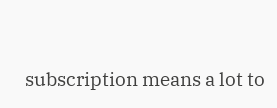subscription means a lot to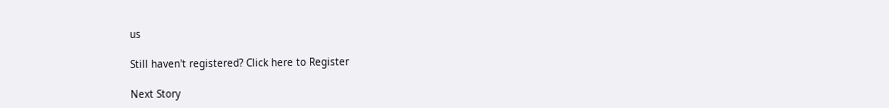us

Still haven't registered? Click here to Register

Next Story